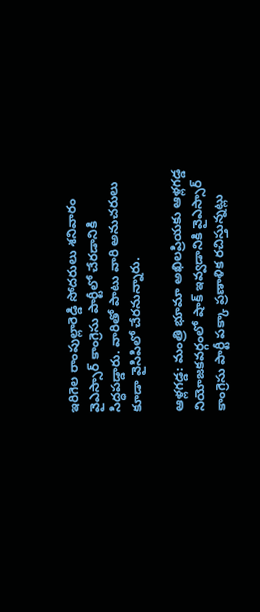ఇరిగెల రాంపుల్లారెడ్డి సోదరులు శనివారం వైఎస్సార్ కాంగ్రెసు పార్టీలో చేరడానికి సిద్ధపడ్డారు. వారితో పాటు వారి అనుచరులు కూడా వైసిపిలో చేరనున్నారు.

ఆళ్లగడ్డ: మంత్రి భూమా అఖిలప్రియకు ఆళ్లగడ్డ నియోజకవర్గంలో షాక్ ఇవ్వడానికి వైఎస్సార్ కాంగ్రెసు పార్టీ పక్కా ప్రణాళిక రచిస్తున్నట్లు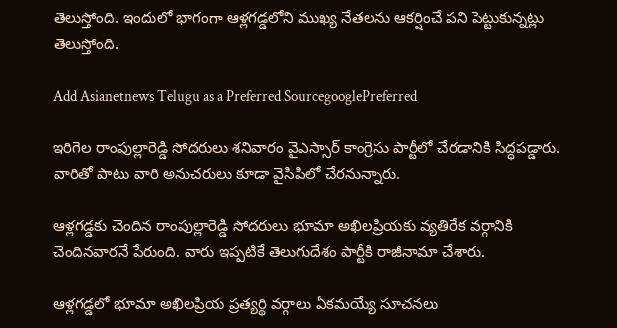తెలుస్తోంది. ఇందులో భాగంగా ఆళ్లగడ్డలోని ముఖ్య నేతలను ఆకర్షించే పని పెట్టుకున్నట్లు తెలుస్తోంది.

Add Asianetnews Telugu as a Preferred SourcegooglePreferred

ఇరిగెల రాంపుల్లారెడ్డి సోదరులు శనివారం వైఎస్సార్ కాంగ్రెసు పార్టీలో చేరడానికి సిద్ధపడ్డారు. వారితో పాటు వారి అనుచరులు కూడా వైసిపిలో చేరనున్నారు.

ఆళ్లగడ్డకు చెందిన రాంపుల్లారెడ్డి సోదరులు భూమా అఖిలప్రియకు వ్యతిరేక వర్గానికి చెందినవారనే పేరుంది. వారు ఇప్పటికే తెలుగుదేశం పార్టీకి రాజీనామా చేశారు.

ఆళ్లగడ్డలో భూమా అఖిలప్రియ ప్రత్యర్థి వర్గాలు ఏకమయ్యే సూచనలు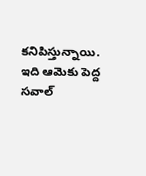కనిపిస్తున్నాయి. ఇది ఆమెకు పెద్ద సవాల్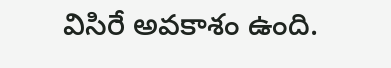విసిరే అవకాశం ఉంది.